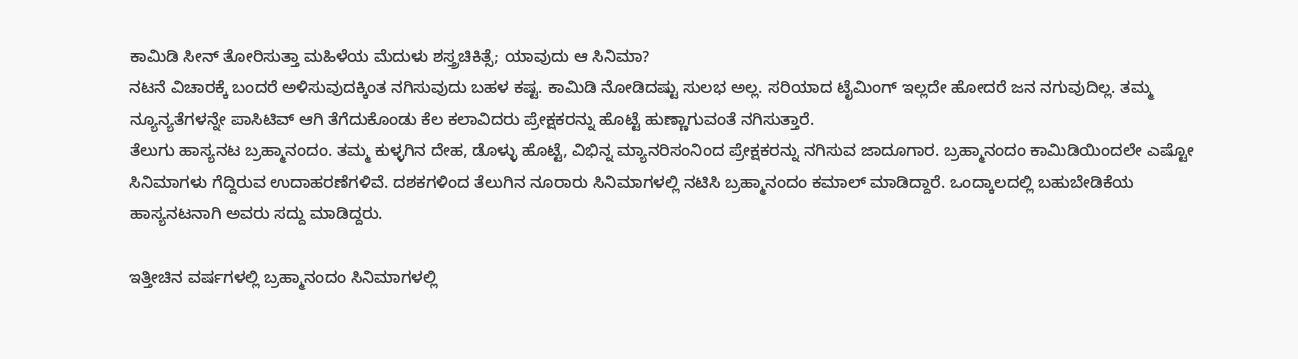ಕಾಮಿಡಿ ಸೀನ್ ತೋರಿಸುತ್ತಾ ಮಹಿಳೆಯ ಮೆದುಳು ಶಸ್ತ್ರಚಿಕಿತ್ಸೆ; ಯಾವುದು ಆ ಸಿನಿಮಾ?
ನಟನೆ ವಿಚಾರಕ್ಕೆ ಬಂದರೆ ಅಳಿಸುವುದಕ್ಕಿಂತ ನಗಿಸುವುದು ಬಹಳ ಕಷ್ಟ. ಕಾಮಿಡಿ ನೋಡಿದಷ್ಟು ಸುಲಭ ಅಲ್ಲ. ಸರಿಯಾದ ಟೈಮಿಂಗ್ ಇಲ್ಲದೇ ಹೋದರೆ ಜನ ನಗುವುದಿಲ್ಲ. ತಮ್ಮ ನ್ಯೂನ್ಯತೆಗಳನ್ನೇ ಪಾಸಿಟಿವ್ ಆಗಿ ತೆಗೆದುಕೊಂಡು ಕೆಲ ಕಲಾವಿದರು ಪ್ರೇಕ್ಷಕರನ್ನು ಹೊಟ್ಟೆ ಹುಣ್ಣಾಗುವಂತೆ ನಗಿಸುತ್ತಾರೆ.
ತೆಲುಗು ಹಾಸ್ಯನಟ ಬ್ರಹ್ಮಾನಂದಂ. ತಮ್ಮ ಕುಳ್ಳಗಿನ ದೇಹ, ಡೊಳ್ಳು ಹೊಟ್ಟೆ, ವಿಭಿನ್ನ ಮ್ಯಾನರಿಸಂನಿಂದ ಪ್ರೇಕ್ಷಕರನ್ನು ನಗಿಸುವ ಜಾದೂಗಾರ. ಬ್ರಹ್ಮಾನಂದಂ ಕಾಮಿಡಿಯಿಂದಲೇ ಎಷ್ಟೋ ಸಿನಿಮಾಗಳು ಗೆದ್ದಿರುವ ಉದಾಹರಣೆಗಳಿವೆ. ದಶಕಗಳಿಂದ ತೆಲುಗಿನ ನೂರಾರು ಸಿನಿಮಾಗಳಲ್ಲಿ ನಟಿಸಿ ಬ್ರಹ್ಮಾನಂದಂ ಕಮಾಲ್ ಮಾಡಿದ್ದಾರೆ. ಒಂದ್ಕಾಲದಲ್ಲಿ ಬಹುಬೇಡಿಕೆಯ ಹಾಸ್ಯನಟನಾಗಿ ಅವರು ಸದ್ದು ಮಾಡಿದ್ದರು.

ಇತ್ತೀಚಿನ ವರ್ಷಗಳಲ್ಲಿ ಬ್ರಹ್ಮಾನಂದಂ ಸಿನಿಮಾಗಳಲ್ಲಿ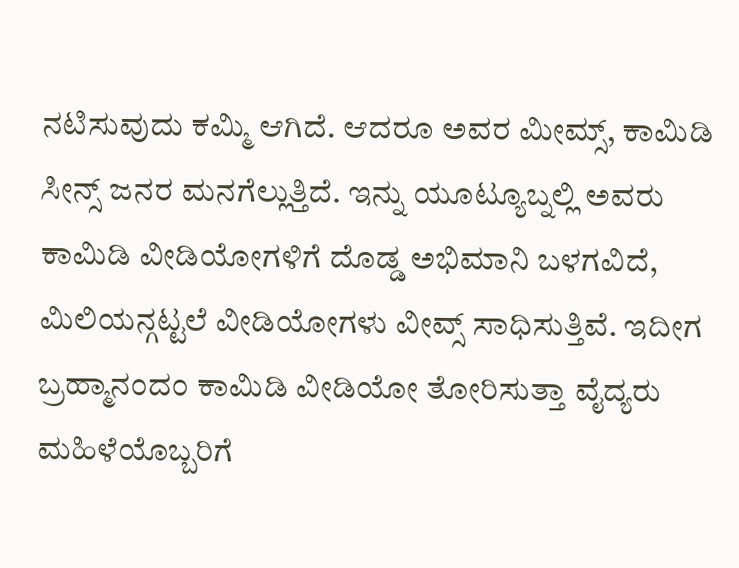ನಟಿಸುವುದು ಕಮ್ಮಿ ಆಗಿದೆ. ಆದರೂ ಅವರ ಮೀಮ್ಸ್, ಕಾಮಿಡಿ ಸೀನ್ಸ್ ಜನರ ಮನಗೆಲ್ಲುತ್ತಿದೆ. ಇನ್ನು ಯೂಟ್ಯೂಬ್ನಲ್ಲಿ ಅವರು ಕಾಮಿಡಿ ವೀಡಿಯೋಗಳಿಗೆ ದೊಡ್ಡ ಅಭಿಮಾನಿ ಬಳಗವಿದೆ, ಮಿಲಿಯನ್ಗಟ್ಟಲೆ ವೀಡಿಯೋಗಳು ವೀವ್ಸ್ ಸಾಧಿಸುತ್ತಿವೆ. ಇದೀಗ ಬ್ರಹ್ಮಾನಂದಂ ಕಾಮಿಡಿ ವೀಡಿಯೋ ತೋರಿಸುತ್ತಾ ವೈದ್ಯರು ಮಹಿಳೆಯೊಬ್ಬರಿಗೆ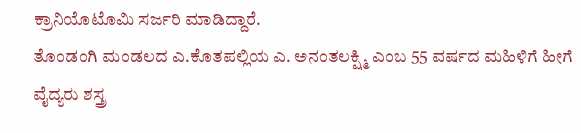ಕ್ರಾನಿಯೊಟೊಮಿ ಸರ್ಜರಿ ಮಾಡಿದ್ದಾರೆ.
ತೊಂಡಂಗಿ ಮಂಡಲದ ಎ.ಕೊತಪಲ್ಲಿಯ ಎ. ಅನಂತಲಕ್ಷ್ಮಿ ಎಂಬ 55 ವರ್ಷದ ಮಹಿಳಿಗೆ ಹೀಗೆ ವೈದ್ಯರು ಶಸ್ತ್ರ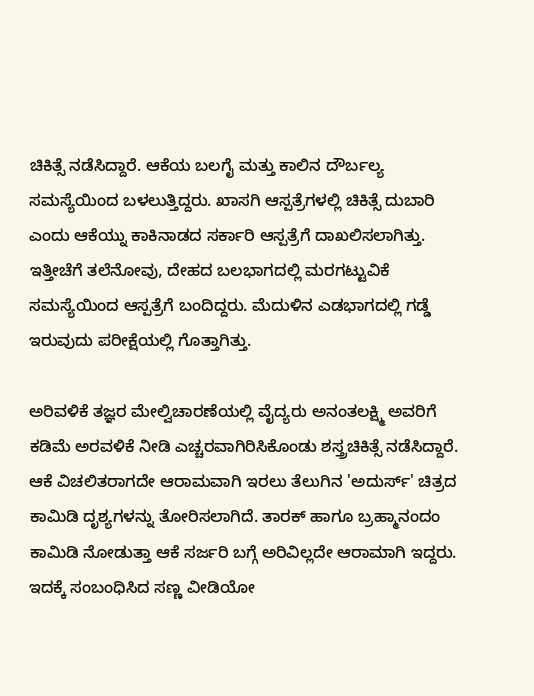ಚಿಕಿತ್ಸೆ ನಡೆಸಿದ್ದಾರೆ. ಆಕೆಯ ಬಲಗೈ ಮತ್ತು ಕಾಲಿನ ದೌರ್ಬಲ್ಯ ಸಮಸ್ಯೆಯಿಂದ ಬಳಲುತ್ತಿದ್ದರು. ಖಾಸಗಿ ಆಸ್ಪತ್ರೆಗಳಲ್ಲಿ ಚಿಕಿತ್ಸೆ ದುಬಾರಿ ಎಂದು ಆಕೆಯ್ನು ಕಾಕಿನಾಡದ ಸರ್ಕಾರಿ ಆಸ್ಪತ್ರೆಗೆ ದಾಖಲಿಸಲಾಗಿತ್ತು. ಇತ್ತೀಚೆಗೆ ತಲೆನೋವು, ದೇಹದ ಬಲಭಾಗದಲ್ಲಿ ಮರಗಟ್ಟುವಿಕೆ ಸಮಸ್ಯೆಯಿಂದ ಆಸ್ಪತ್ರೆಗೆ ಬಂದಿದ್ದರು. ಮೆದುಳಿನ ಎಡಭಾಗದಲ್ಲಿ ಗಡ್ಡೆ ಇರುವುದು ಪರೀಕ್ಷೆಯಲ್ಲಿ ಗೊತ್ತಾಗಿತ್ತು.

ಅರಿವಳಿಕೆ ತಜ್ಞರ ಮೇಲ್ವಿಚಾರಣೆಯಲ್ಲಿ ವೈದ್ಯರು ಅನಂತಲಕ್ಷ್ಮಿ ಅವರಿಗೆ ಕಡಿಮೆ ಅರವಳಿಕೆ ನೀಡಿ ಎಚ್ಚರವಾಗಿರಿಸಿಕೊಂಡು ಶಸ್ತ್ರಚಿಕಿತ್ಸೆ ನಡೆಸಿದ್ದಾರೆ. ಆಕೆ ವಿಚಲಿತರಾಗದೇ ಆರಾಮವಾಗಿ ಇರಲು ತೆಲುಗಿನ 'ಅದುರ್ಸ್' ಚಿತ್ರದ ಕಾಮಿಡಿ ದೃಶ್ಯಗಳನ್ನು ತೋರಿಸಲಾಗಿದೆ. ತಾರಕ್ ಹಾಗೂ ಬ್ರಹ್ಮಾನಂದಂ ಕಾಮಿಡಿ ನೋಡುತ್ತಾ ಆಕೆ ಸರ್ಜರಿ ಬಗ್ಗೆ ಅರಿವಿಲ್ಲದೇ ಆರಾಮಾಗಿ ಇದ್ದರು. ಇದಕ್ಕೆ ಸಂಬಂಧಿಸಿದ ಸಣ್ಣ ವೀಡಿಯೋ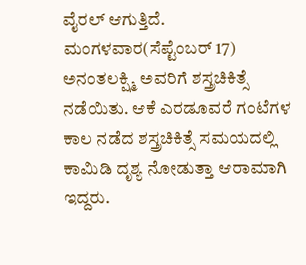ವೈರಲ್ ಆಗುತ್ತಿದೆ.
ಮಂಗಳವಾರ(ಸೆಪ್ಟೆಂಬರ್ 17) ಅನಂತಲಕ್ಷ್ಮಿ ಅವರಿಗೆ ಶಸ್ತ್ರಚಿಕಿತ್ಸೆ ನಡೆಯಿತು. ಆಕೆ ಎರಡೂವರೆ ಗಂಟೆಗಳ ಕಾಲ ನಡೆದ ಶಸ್ತ್ರಚಿಕಿತ್ಸೆ ಸಮಯದಲ್ಲಿ ಕಾಮಿಡಿ ದೃಶ್ಯ ನೋಡುತ್ತಾ ಆರಾಮಾಗಿ ಇದ್ದರು.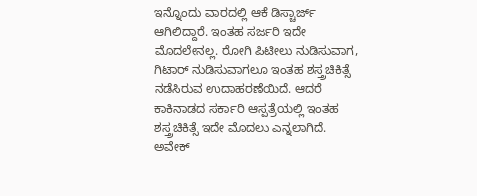ಇನ್ನೊಂದು ವಾರದಲ್ಲಿ ಆಕೆ ಡಿಸ್ಚಾರ್ಜ್ ಆಗಿಲಿದ್ದಾರೆ. ಇಂತಹ ಸರ್ಜರಿ ಇದೇ ಮೊದಲೇನಲ್ಲ. ರೋಗಿ ಪಿಟೀಲು ನುಡಿಸುವಾಗ, ಗಿಟಾರ್ ನುಡಿಸುವಾಗಲೂ ಇಂತಹ ಶಸ್ತ್ರಚಿಕಿತ್ಸೆ ನಡೆಸಿರುವ ಉದಾಹರಣೆಯಿದೆ. ಆದರೆ ಕಾಕಿನಾಡದ ಸರ್ಕಾರಿ ಆಸ್ಪತ್ರೆಯಲ್ಲಿ ಇಂತಹ ಶಸ್ತ್ರಚಿಕಿತ್ಸೆ ಇದೇ ಮೊದಲು ಎನ್ನಲಾಗಿದೆ.
ಅವೇಕ್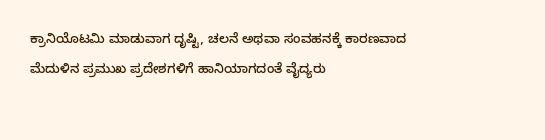ಕ್ರಾನಿಯೊಟಮಿ ಮಾಡುವಾಗ ದೃಷ್ಟಿ, ಚಲನೆ ಅಥವಾ ಸಂವಹನಕ್ಕೆ ಕಾರಣವಾದ ಮೆದುಳಿನ ಪ್ರಮುಖ ಪ್ರದೇಶಗಳಿಗೆ ಹಾನಿಯಾಗದಂತೆ ವೈದ್ಯರು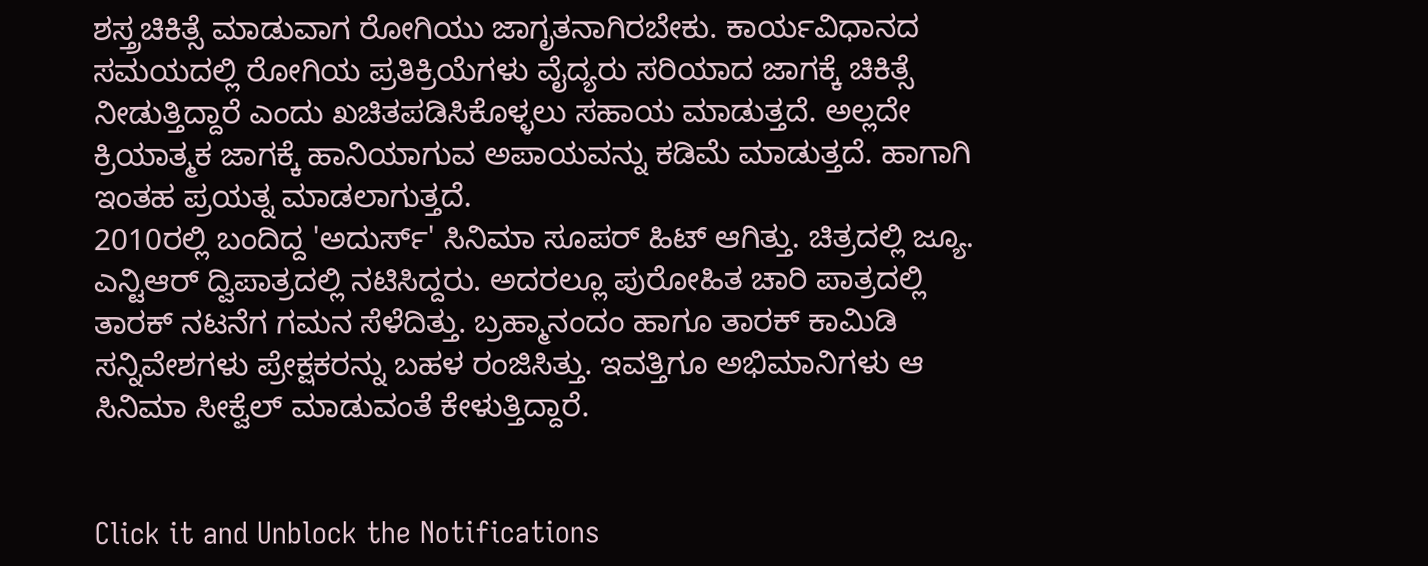ಶಸ್ತ್ರಚಿಕಿತ್ಸೆ ಮಾಡುವಾಗ ರೋಗಿಯು ಜಾಗೃತನಾಗಿರಬೇಕು. ಕಾರ್ಯವಿಧಾನದ ಸಮಯದಲ್ಲಿ ರೋಗಿಯ ಪ್ರತಿಕ್ರಿಯೆಗಳು ವೈದ್ಯರು ಸರಿಯಾದ ಜಾಗಕ್ಕೆ ಚಿಕಿತ್ಸೆ ನೀಡುತ್ತಿದ್ದಾರೆ ಎಂದು ಖಚಿತಪಡಿಸಿಕೊಳ್ಳಲು ಸಹಾಯ ಮಾಡುತ್ತದೆ. ಅಲ್ಲದೇ ಕ್ರಿಯಾತ್ಮಕ ಜಾಗಕ್ಕೆ ಹಾನಿಯಾಗುವ ಅಪಾಯವನ್ನು ಕಡಿಮೆ ಮಾಡುತ್ತದೆ. ಹಾಗಾಗಿ ಇಂತಹ ಪ್ರಯತ್ನ ಮಾಡಲಾಗುತ್ತದೆ.
2010ರಲ್ಲಿ ಬಂದಿದ್ದ 'ಅದುರ್ಸ್' ಸಿನಿಮಾ ಸೂಪರ್ ಹಿಟ್ ಆಗಿತ್ತು. ಚಿತ್ರದಲ್ಲಿ ಜ್ಯೂ. ಎನ್ಟಿಆರ್ ದ್ವಿಪಾತ್ರದಲ್ಲಿ ನಟಿಸಿದ್ದರು. ಅದರಲ್ಲೂ ಪುರೋಹಿತ ಚಾರಿ ಪಾತ್ರದಲ್ಲಿ ತಾರಕ್ ನಟನೆಗ ಗಮನ ಸೆಳೆದಿತ್ತು. ಬ್ರಹ್ಮಾನಂದಂ ಹಾಗೂ ತಾರಕ್ ಕಾಮಿಡಿ ಸನ್ನಿವೇಶಗಳು ಪ್ರೇಕ್ಷಕರನ್ನು ಬಹಳ ರಂಜಿಸಿತ್ತು. ಇವತ್ತಿಗೂ ಅಭಿಮಾನಿಗಳು ಆ ಸಿನಿಮಾ ಸೀಕ್ವೆಲ್ ಮಾಡುವಂತೆ ಕೇಳುತ್ತಿದ್ದಾರೆ.


Click it and Unblock the Notifications